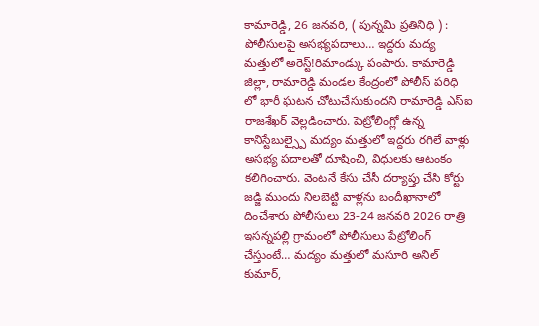కామారెడ్డి, 26 జనవరి, ( పున్నమి ప్రతినిధి ) :
పోలీసులపై అసభ్యపదాలు… ఇద్దరు మద్య మత్తులో అరెస్ట్!రిమాండ్కు పంపారు. కామారెడ్డి జిల్లా, రామారెడ్డి మండల కేంద్రంలో పోలీస్ పరిధి లో భారీ ఘటన చోటుచేసుకుందని రామారెడ్డి ఎస్ఐ రాజశేఖర్ వెల్లడించారు. పెట్రోలింగ్లో ఉన్న కానిస్టేబుల్స్పై మద్యం మత్తులో ఇద్దరు రగిలే వాళ్లు అసభ్య పదాలతో దూషించి, విధులకు ఆటంకం కలిగించారు. వెంటనే కేసు చేసీ దర్యాప్తు చేసి కోర్టు జడ్జి ముందు నిలబెట్టి వాళ్లను బందీఖానాలో దించేశారు పోలీసులు 23-24 జనవరి 2026 రాత్రి ఇసన్నపల్లి గ్రామంలో పోలీసులు పేట్రోలింగ్ చేస్తుంటే… మద్యం మత్తులో మసూరి అనిల్ కుమార్,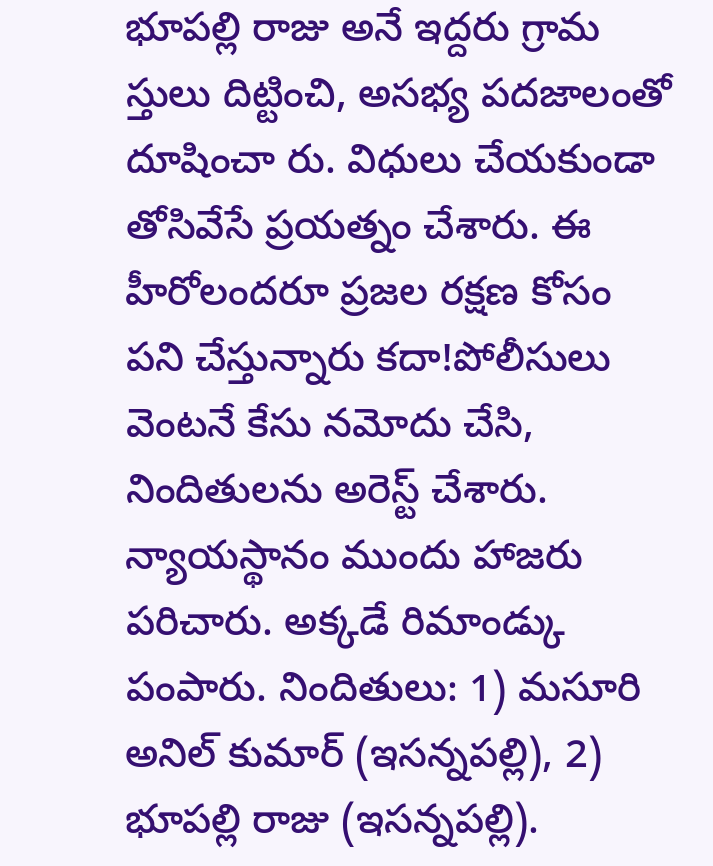భూపల్లి రాజు అనే ఇద్దరు గ్రామ స్తులు దిట్టించి, అసభ్య పదజాలంతో దూషించా రు. విధులు చేయకుండా తోసివేసే ప్రయత్నం చేశారు. ఈ హీరోలందరూ ప్రజల రక్షణ కోసం పని చేస్తున్నారు కదా!పోలీసులు వెంటనే కేసు నమోదు చేసి, నిందితులను అరెస్ట్ చేశారు. న్యాయస్థానం ముందు హాజరు పరిచారు. అక్కడే రిమాండ్కు పంపారు. నిందితులు: 1) మసూరి అనిల్ కుమార్ (ఇసన్నపల్లి), 2) భూపల్లి రాజు (ఇసన్నపల్లి).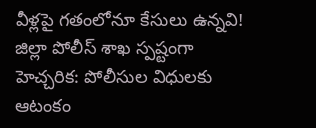వీళ్లపై గతంలోనూ కేసులు ఉన్నవి! జిల్లా పోలీస్ శాఖ స్పష్టంగా హెచ్చరిక: పోలీసుల విధులకు ఆటంకం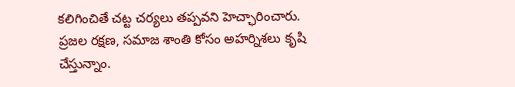కలిగించితే చట్ట చర్యలు తప్పవని హెచ్ఛారించారు. ప్రజల రక్షణ, సమాజ శాంతి కోసం అహర్నిశలు కృషి చేస్తున్నాం.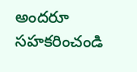అందరూ సహకరించండి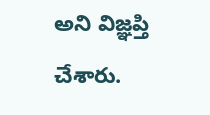అని విజ్ఞప్తి చేశారు.